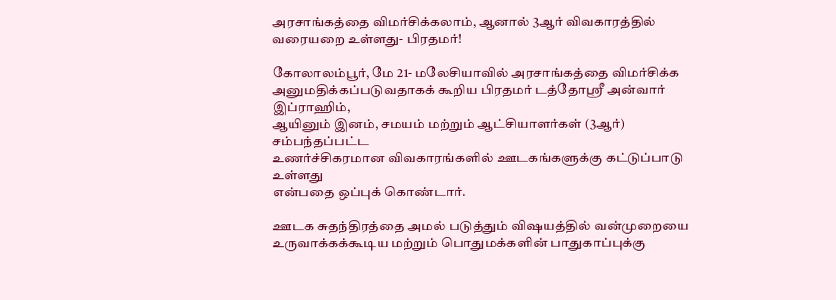அரசாங்கத்தை விமர்சிக்கலாம், ஆனால் 3ஆர் விவகாரத்தில் வரையறை உள்ளது- பிரதமர்!

கோலாலம்பூர், மே 21- மலேசியாவில் அரசாங்கத்தை விமர்சிக்க
அனுமதிக்கப்படுவதாகக் கூறிய பிரதமர் டத்தோஸ்ரீ அன்வார் இப்ராஹிம்,
ஆயினும் இனம், சமயம் மற்றும் ஆட்சியாளர்கள் (3ஆர்) சம்பந்தப்பட்ட
உணர்ச்சிகரமான விவகாரங்களில் ஊடகங்களுக்கு கட்டுப்பாடு உள்ளது
என்பதை ஒப்புக் கொண்டார்.

ஊடக சுதந்திரத்தை அமல் படுத்தும் விஷயத்தில் வன்முறையை
உருவாக்கக்கூடிய மற்றும் பொதுமக்களின் பாதுகாப்புக்கு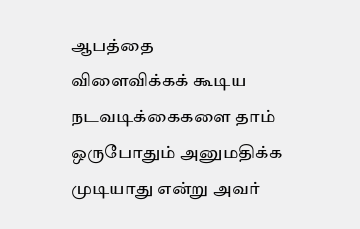ஆபத்தை
விளைவிக்கக் கூடிய நடவடிக்கைகளை தாம் ஒருபோதும் அனுமதிக்க
முடியாது என்று அவர்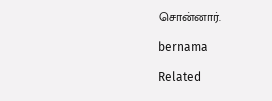சொன்னார்.

bernama

Related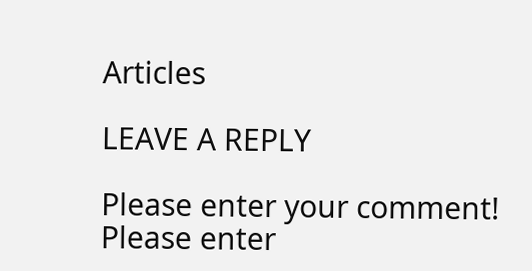Articles

LEAVE A REPLY

Please enter your comment!
Please enter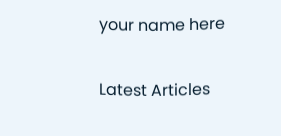your name here

Latest Articles